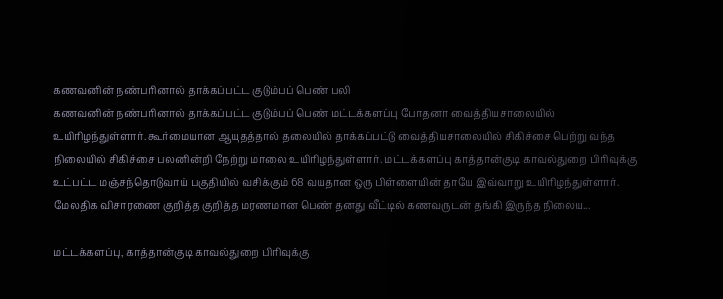கணவனின் நண்பரினால் தாக்கப்பட்ட குடும்பப் பெண் பலி
கணவனின் நண்பரினால் தாக்கப்பட்ட குடும்பப் பெண் மட்டக்களப்பு போதனா வைத்தியசாலையில் உயிரிழந்துள்ளார். கூர்மையான ஆயுதத்தால் தலையில் தாக்கப்பட்டு வைத்தியசாலையில் சிகிச்சை பெற்று வந்த நிலையில் சிகிச்சை பலனின்றி நேற்று மாலை உயிரிழந்துள்ளார். மட்டக்களப்பு காத்தான்குடி காவல்துறை பிரிவுக்கு உட்பட்ட மஞ்சந்தொடுவாய் பகுதியில் வசிக்கும் 68 வயதான ஒரு பிள்ளையின் தாயே இவ்வாறு உயிரிழந்துள்ளார். மேலதிக விசாரணை குறித்த குறித்த மரணமான பெண் தனது வீட்டில் கணவருடன் தங்கி இருந்த நிலைய...

மட்டக்களப்பு, காத்தான்குடி காவல்துறை பிரிவுக்கு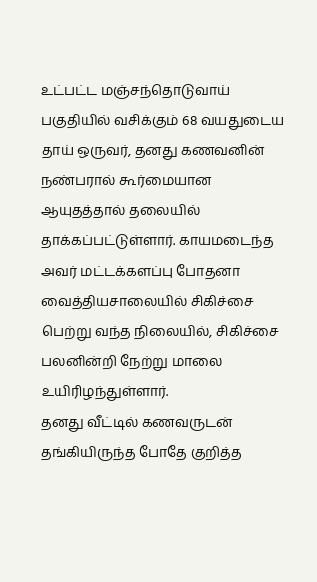உட்பட்ட மஞ்சந்தொடுவாய் பகுதியில் வசிக்கும் 68 வயதுடைய தாய் ஒருவர், தனது கணவனின் நண்பரால் கூர்மையான ஆயுதத்தால் தலையில் தாக்கப்பட்டுள்ளார். காயமடைந்த அவர் மட்டக்களப்பு போதனா வைத்தியசாலையில் சிகிச்சை பெற்று வந்த நிலையில், சிகிச்சை பலனின்றி நேற்று மாலை உயிரிழந்துள்ளார்.
தனது வீட்டில் கணவருடன் தங்கியிருந்த போதே குறித்த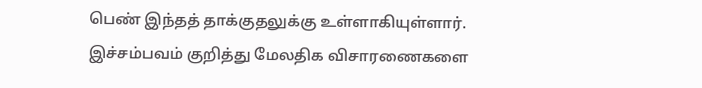பெண் இந்தத் தாக்குதலுக்கு உள்ளாகியுள்ளார். இச்சம்பவம் குறித்து மேலதிக விசாரணைகளை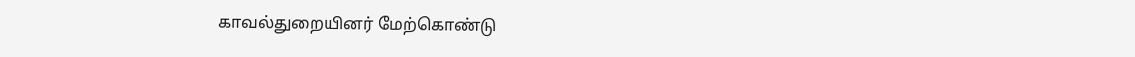காவல்துறையினர் மேற்கொண்டு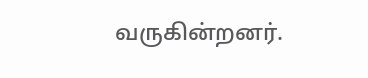வருகின்றனர்.